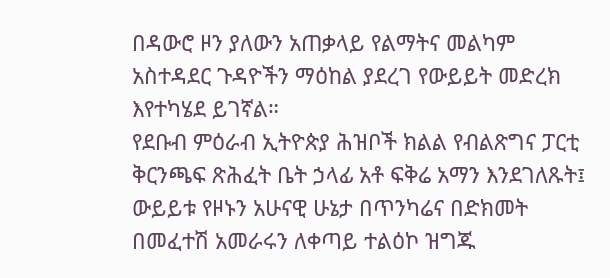በዳውሮ ዞን ያለውን አጠቃላይ የልማትና መልካም አስተዳደር ጉዳዮችን ማዕከል ያደረገ የውይይት መድረክ እየተካሄደ ይገኛል።
የደቡብ ምዕራብ ኢትዮጵያ ሕዝቦች ክልል የብልጽግና ፓርቲ ቅርንጫፍ ጽሕፈት ቤት ኃላፊ አቶ ፍቅሬ አማን እንደገለጹት፤ ውይይቱ የዞኑን አሁናዊ ሁኔታ በጥንካሬና በድክመት በመፈተሽ አመራሩን ለቀጣይ ተልዕኮ ዝግጁ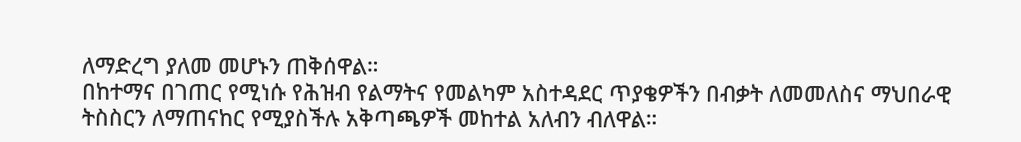ለማድረግ ያለመ መሆኑን ጠቅሰዋል።
በከተማና በገጠር የሚነሱ የሕዝብ የልማትና የመልካም አስተዳደር ጥያቄዎችን በብቃት ለመመለስና ማህበራዊ ትስስርን ለማጠናከር የሚያስችሉ አቅጣጫዎች መከተል አለብን ብለዋል።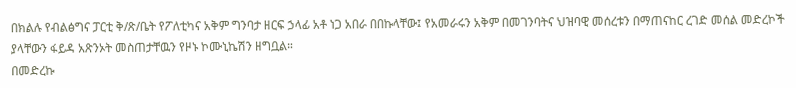በክልሉ የብልፅግና ፓርቲ ቅ/ጽ/ቤት የፖለቲካና አቅም ግንባታ ዘርፍ ኃላፊ አቶ ነጋ አበራ በበኩላቸው፤ የአመራሩን አቅም በመገንባትና ህዝባዊ መሰረቱን በማጠናከር ረገድ መሰል መድረኮች ያላቸውን ፋይዳ አጽንኦት መስጠታቸዉን የዞኑ ኮሙኒኬሽን ዘግቧል።
በመድረኩ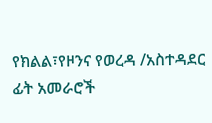የክልል፣የዞንና የወረዳ /አስተዳደር ፊት አመራሮች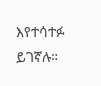እየተሳተፉ ይገኛሉ።